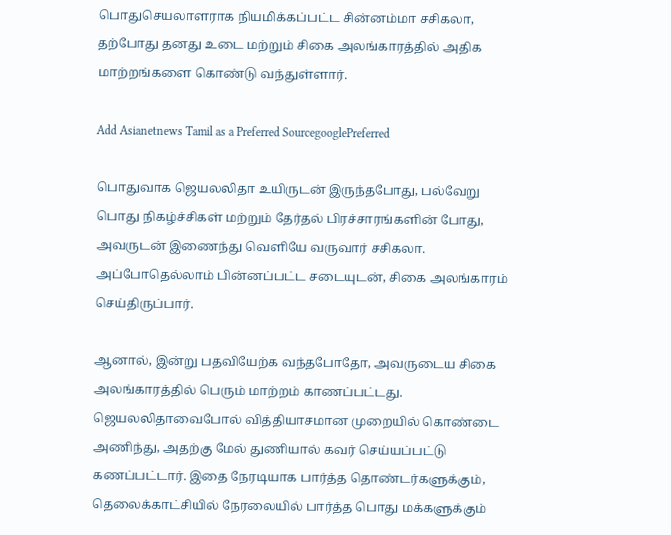பொதுசெயலாளராக நியமிக்கப்பட்ட சின்னம்மா சசிகலா, தற்போது தனது உடை மற்றும் சிகை அலங்காரத்தில் அதிக மாற்றங்களை கொண்டு வந்துள்ளார்.

Add Asianetnews Tamil as a Preferred SourcegooglePreferred

பொதுவாக ஜெயலலிதா உயிருடன் இருந்தபோது, பல்வேறு பொது நிகழ்ச்சிகள் மற்றும் தேர்தல் பிரச்சாரங்களின் போது, அவருடன் இணைந்து வெளியே வருவார் சசிகலா. அப்போதெல்லாம் பின்னப்பட்ட சடையுடன், சிகை அலங்காரம் செய்திருப்பார்.

ஆனால், இன்று பதவியேற்க வந்தபோதோ, அவருடைய சிகை அலங்காரத்தில் பெரும் மாற்றம் காணப்பட்டது. ஜெயலலிதாவைபோல் வித்தியாசமான முறையில் கொண்டை அணிந்து, அதற்கு மேல் துணியால் கவர் செய்யப்பட்டு கணப்பட்டார். இதை நேரடியாக பார்த்த தொண்டர்களுக்கும், தெலைக்காட்சியில் நேரலையில் பார்த்த பொது மக்களுக்கும்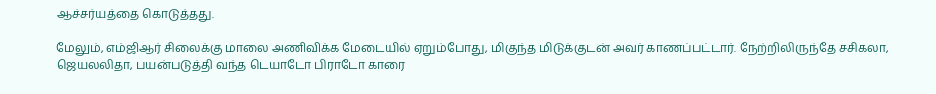ஆச்சர்யத்தை கொடுத்தது.

மேலும், எம்ஜிஆர் சிலைக்கு மாலை அணிவிக்க மேடையில் ஏறும்போது, மிகுந்த மிடுக்குடன் அவர் காணப்பட்டார். நேற்றிலிருந்தே சசிகலா, ஜெயலலிதா, பயன்படுத்தி வந்த டெயாடோ பிராடோ காரை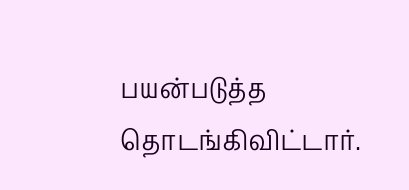பயன்படுத்த தொடங்கிவிட்டார்.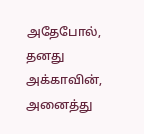அதேபோல், தனது அக்காவின், அனைத்து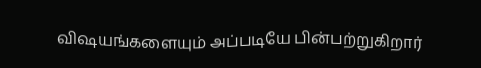விஷயங்களையும் அப்படியே பின்பற்றுகிறார்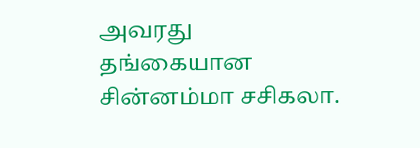அவரது தங்கையான சின்னம்மா சசிகலா.